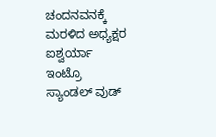ಚಂದನವನಕ್ಕೆ ಮರಳಿದ ಅಧ್ಯಕ್ಷರ ಐಶ್ವರ್ಯಾ
ಇಂಟ್ರೊ
ಸ್ಯಾಂಡಲ್ ವುಡ್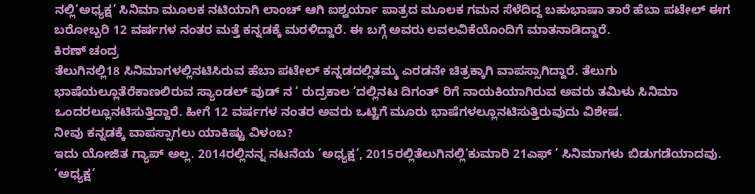ನಲ್ಲಿ‘ಅಧ್ಯಕ್ಷ’ ಸಿನಿಮಾ ಮೂಲಕ ನಟಿಯಾಗಿ ಲಾಂಚ್ ಆಗಿ ಐಶ್ವರ್ಯಾ ಪಾತ್ರದ ಮೂಲಕ ಗಮನ ಸೆಳೆದಿದ್ದ ಬಹುಭಾಷಾ ತಾರೆ ಹೆಬಾ ಪಟೇಲ್ ಈಗ ಬರೋಬ್ಬರಿ 12 ವರ್ಷಗಳ ನಂತರ ಮತ್ತೆ ಕನ್ನಡಕ್ಕೆ ಮರಳಿದ್ದಾರೆ. ಈ ಬಗ್ಗೆ ಅವರು ಲವಲವಿಕೆಯೊಂದಿಗೆ ಮಾತನಾಡಿದ್ದಾರೆ.
ಕಿರಣ್ ಚಂದ್ರ
ತೆಲುಗಿನಲ್ಲಿ18 ಸಿನಿಮಾಗಳಲ್ಲಿನಟಿಸಿರುವ ಹೆಬಾ ಪಟೇಲ್ ಕನ್ನಡದಲ್ಲಿತಮ್ಮ ಎರಡನೇ ಚಿತ್ರಕ್ಕಾಗಿ ವಾಪಸ್ಸಾಗಿದ್ದಾರೆ. ತೆಲುಗು ಭಾಷೆಯಲ್ಲೂತೆರೆಕಾಣಲಿರುವ ಸ್ಯಾಂಡಲ್ ವುಡ್ ನ ‘ ರುದ್ರಕಾಲ ’ದಲ್ಲಿನಟ ದಿಗಂತ್ ರಿಗೆ ನಾಯಕಿಯಾಗಿರುವ ಅವರು ತಮಿಳು ಸಿನಿಮಾ ಒಂದರಲ್ಲೂನಟಿಸುತ್ತಿದ್ದಾರೆ. ಹೀಗೆ 12 ವರ್ಷಗಳ ನಂತರ ಅವರು ಒಟ್ಟಿಗೆ ಮೂರು ಭಾಷೆಗಳಲ್ಲೂನಟಿಸುತ್ತಿರುವುದು ವಿಶೇಷ.
ನೀವು ಕನ್ನಡಕ್ಕೆ ವಾಪಸ್ಸಾಗಲು ಯಾಕಿಷ್ಟು ವಿಳಂಬ?
ಇದು ಯೋಜಿತ ಗ್ಯಾಪ್ ಅಲ್ಲ. 2014ರಲ್ಲಿನನ್ನ ನಟನೆಯ ‘ಅಧ್ಯಕ್ಷ’, 2015ರಲ್ಲಿತೆಲುಗಿನಲ್ಲಿ‘ಕುಮಾರಿ 21ಎಫ್ ’ ಸಿನಿಮಾಗಳು ಬಿಡುಗಡೆಯಾದವು. ‘ಅಧ್ಯಕ್ಷ’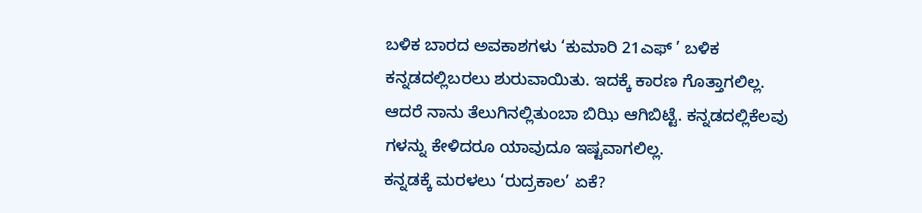ಬಳಿಕ ಬಾರದ ಅವಕಾಶಗಳು ‘ಕುಮಾರಿ 21ಎಫ್ ’ ಬಳಿಕ ಕನ್ನಡದಲ್ಲಿಬರಲು ಶುರುವಾಯಿತು. ಇದಕ್ಕೆ ಕಾರಣ ಗೊತ್ತಾಗಲಿಲ್ಲ. ಆದರೆ ನಾನು ತೆಲುಗಿನಲ್ಲಿತುಂಬಾ ಬಿಝಿ ಆಗಿಬಿಟ್ಟೆ. ಕನ್ನಡದಲ್ಲಿಕೆಲವು ಗಳನ್ನು ಕೇಳಿದರೂ ಯಾವುದೂ ಇಷ್ಟವಾಗಲಿಲ್ಲ.
ಕನ್ನಡಕ್ಕೆ ಮರಳಲು ‘ರುದ್ರಕಾಲ’ ಏಕೆ?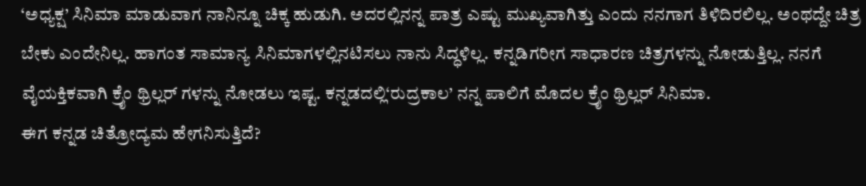‘ಅಧ್ಯಕ್ಷ’ ಸಿನಿಮಾ ಮಾಡುವಾಗ ನಾನಿನ್ನೂ ಚಿಕ್ಕ ಹುಡುಗಿ. ಅದರಲ್ಲಿನನ್ನ ಪಾತ್ರ ಎಷ್ಟು ಮುಖ್ಯವಾಗಿತ್ತು ಎಂದು ನನಗಾಗ ತಿಳಿದಿರಲಿಲ್ಲ. ಅಂಥದ್ದೇ ಚಿತ್ರ ಬೇಕು ಎಂದೇನಿಲ್ಲ. ಹಾಗಂತ ಸಾಮಾನ್ಯ ಸಿನಿಮಾಗಳಲ್ಲಿನಟಿಸಲು ನಾನು ಸಿದ್ಧಳಿಲ್ಲ. ಕನ್ನಡಿಗರೀಗ ಸಾಧಾರಣ ಚಿತ್ರಗಳನ್ನು ನೋಡುತ್ತಿಲ್ಲ. ನನಗೆ ವೈಯಕ್ತಿಕವಾಗಿ ಕ್ರೈಂ ಥ್ರಿಲ್ಲರ್ ಗಳನ್ನು ನೋಡಲು ಇಷ್ಟ. ಕನ್ನಡದಲ್ಲಿ‘ರುದ್ರಕಾಲ’ ನನ್ನ ಪಾಲಿಗೆ ಮೊದಲ ಕ್ರೈಂ ಥ್ರಿಲ್ಲರ್ ಸಿನಿಮಾ.
ಈಗ ಕನ್ನಡ ಚಿತ್ರೋದ್ಯಮ ಹೇಗನಿಸುತ್ತಿದೆ?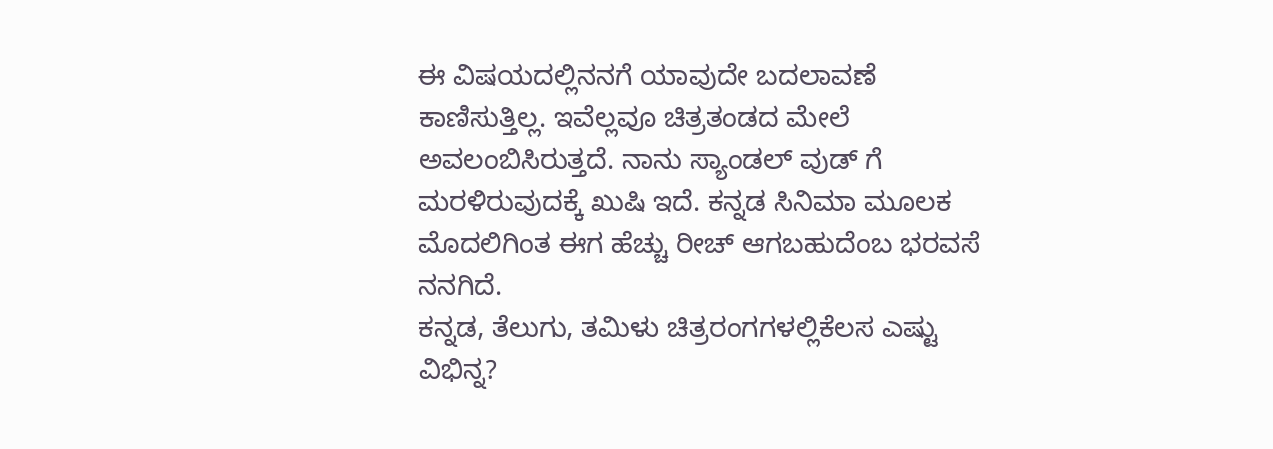ಈ ವಿಷಯದಲ್ಲಿನನಗೆ ಯಾವುದೇ ಬದಲಾವಣೆ ಕಾಣಿಸುತ್ತಿಲ್ಲ. ಇವೆಲ್ಲವೂ ಚಿತ್ರತಂಡದ ಮೇಲೆ ಅವಲಂಬಿಸಿರುತ್ತದೆ. ನಾನು ಸ್ಯಾಂಡಲ್ ವುಡ್ ಗೆ ಮರಳಿರುವುದಕ್ಕೆ ಖುಷಿ ಇದೆ. ಕನ್ನಡ ಸಿನಿಮಾ ಮೂಲಕ ಮೊದಲಿಗಿಂತ ಈಗ ಹೆಚ್ಚು ರೀಚ್ ಆಗಬಹುದೆಂಬ ಭರವಸೆ ನನಗಿದೆ.
ಕನ್ನಡ, ತೆಲುಗು, ತಮಿಳು ಚಿತ್ರರಂಗಗಳಲ್ಲಿಕೆಲಸ ಎಷ್ಟು ವಿಭಿನ್ನ?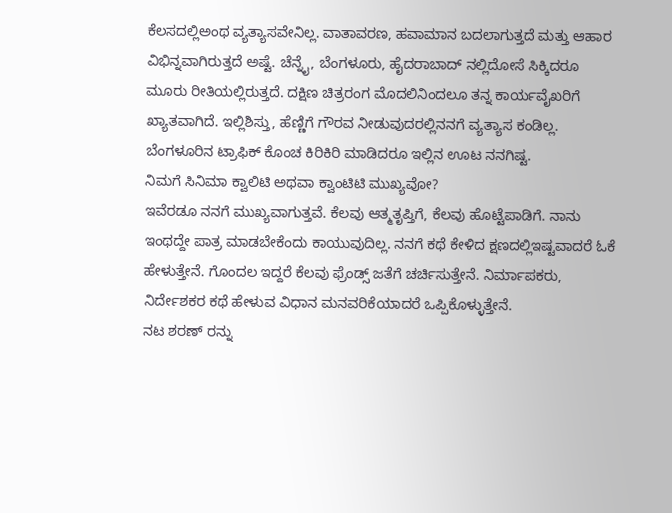ಕೆಲಸದಲ್ಲಿಅಂಥ ವ್ಯತ್ಯಾಸವೇನಿಲ್ಲ. ವಾತಾವರಣ, ಹವಾಮಾನ ಬದಲಾಗುತ್ತದೆ ಮತ್ತು ಆಹಾರ ವಿಭಿನ್ನವಾಗಿರುತ್ತದೆ ಅಷ್ಟೆ. ಚೆನ್ನೈ, ಬೆಂಗಳೂರು, ಹೈದರಾಬಾದ್ ನಲ್ಲಿದೋಸೆ ಸಿಕ್ಕಿದರೂ ಮೂರು ರೀತಿಯಲ್ಲಿರುತ್ತದೆ. ದಕ್ಷಿಣ ಚಿತ್ರರಂಗ ಮೊದಲಿನಿಂದಲೂ ತನ್ನ ಕಾರ್ಯವೈಖರಿಗೆ ಖ್ಯಾತವಾಗಿದೆ. ಇಲ್ಲಿಶಿಸ್ತು, ಹೆಣ್ಣಿಗೆ ಗೌರವ ನೀಡುವುದರಲ್ಲಿನನಗೆ ವ್ಯತ್ಯಾಸ ಕಂಡಿಲ್ಲ. ಬೆಂಗಳೂರಿನ ಟ್ರಾಫಿಕ್ ಕೊಂಚ ಕಿರಿಕಿರಿ ಮಾಡಿದರೂ ಇಲ್ಲಿನ ಊಟ ನನಗಿಷ್ಟ.
ನಿಮಗೆ ಸಿನಿಮಾ ಕ್ವಾಲಿಟಿ ಅಥವಾ ಕ್ವಾಂಟಿಟಿ ಮುಖ್ಯವೋ?
ಇವೆರಡೂ ನನಗೆ ಮುಖ್ಯವಾಗುತ್ತವೆ. ಕೆಲವು ಆತ್ಮತೃಪ್ತಿಗೆ, ಕೆಲವು ಹೊಟ್ಟೆಪಾಡಿಗೆ. ನಾನು ಇಂಥದ್ದೇ ಪಾತ್ರ ಮಾಡಬೇಕೆಂದು ಕಾಯುವುದಿಲ್ಲ. ನನಗೆ ಕಥೆ ಕೇಳಿದ ಕ್ಷಣದಲ್ಲಿಇಷ್ಟವಾದರೆ ಓಕೆ ಹೇಳುತ್ತೇನೆ. ಗೊಂದಲ ಇದ್ದರೆ ಕೆಲವು ಫ್ರೆಂಡ್ಸ್ ಜತೆಗೆ ಚರ್ಚಿಸುತ್ತೇನೆ. ನಿರ್ಮಾಪಕರು, ನಿರ್ದೇಶಕರ ಕಥೆ ಹೇಳುವ ವಿಧಾನ ಮನವರಿಕೆಯಾದರೆ ಒಪ್ಪಿಕೊಳ್ಳುತ್ತೇನೆ.
ನಟ ಶರಣ್ ರನ್ನು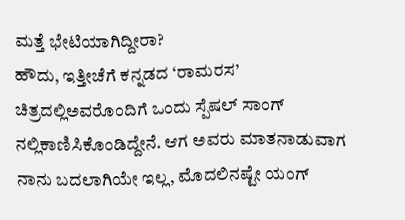ಮತ್ತೆ ಭೇಟಿಯಾಗಿದ್ದೀರಾ?
ಹೌದು, ಇತ್ತೀಚೆಗೆ ಕನ್ನಡದ ‘ರಾಮರಸ’ ಚಿತ್ರದಲ್ಲಿಅವರೊಂದಿಗೆ ಒಂದು ಸ್ಪೆಷಲ್ ಸಾಂಗ್ ನಲ್ಲಿಕಾಣಿಸಿಕೊಂಡಿದ್ದೇನೆ. ಆಗ ಅವರು ಮಾತನಾಡುವಾಗ ನಾನು ಬದಲಾಗಿಯೇ ಇಲ್ಲ, ಮೊದಲಿನಷ್ಟೇ ಯಂಗ್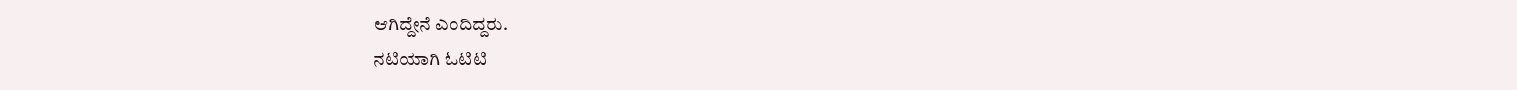ಆಗಿದ್ದೇನೆ ಎಂದಿದ್ದರು.
ನಟಿಯಾಗಿ ಓಟಿಟಿ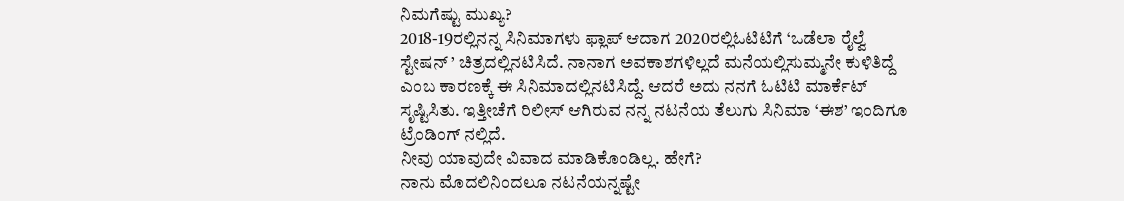ನಿಮಗೆಷ್ಟು ಮುಖ್ಯ?
2018-19ರಲ್ಲಿನನ್ನ ಸಿನಿಮಾಗಳು ಫ್ಲಾಪ್ ಆದಾಗ 2020ರಲ್ಲಿಓಟಿಟಿಗೆ ‘ಒಡೆಲಾ ರೈಲ್ವೆ ಸ್ಟೇಷನ್ ’ ಚಿತ್ರದಲ್ಲಿನಟಿಸಿದೆ. ನಾನಾಗ ಅವಕಾಶಗಳಿಲ್ಲದೆ ಮನೆಯಲ್ಲಿಸುಮ್ಮನೇ ಕುಳಿತಿದ್ದೆ ಎಂಬ ಕಾರಣಕ್ಕೆ ಈ ಸಿನಿಮಾದಲ್ಲಿನಟಿಸಿದ್ದೆ. ಆದರೆ ಅದು ನನಗೆ ಓಟಿಟಿ ಮಾರ್ಕೆಟ್ ಸೃಷ್ಟಿಸಿತು. ಇತ್ತೀಚೆಗೆ ರಿಲೀಸ್ ಆಗಿರುವ ನನ್ನ ನಟನೆಯ ತೆಲುಗು ಸಿನಿಮಾ ‘ಈಶ’ ಇಂದಿಗೂ ಟ್ರೆಂಡಿಂಗ್ ನಲ್ಲಿದೆ.
ನೀವು ಯಾವುದೇ ವಿವಾದ ಮಾಡಿಕೊಂಡಿಲ್ಲ. ಹೇಗೆ?
ನಾನು ಮೊದಲಿನಿಂದಲೂ ನಟನೆಯನ್ನಷ್ಟೇ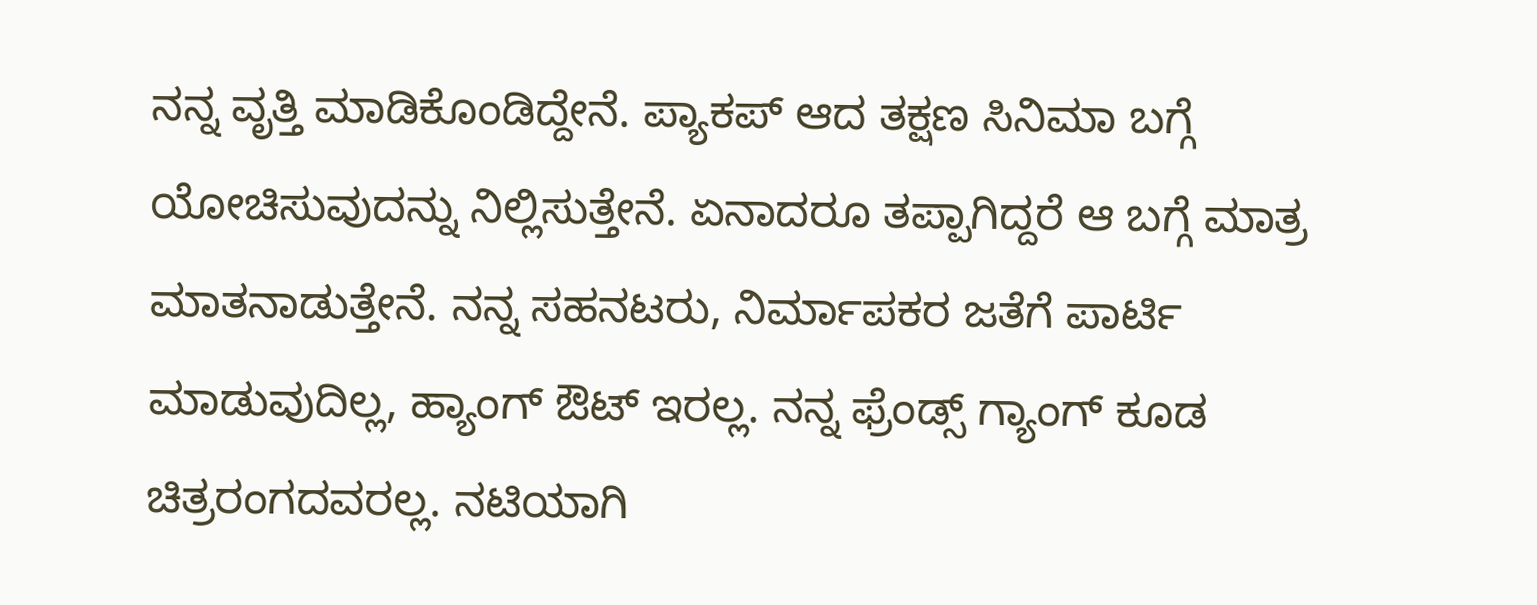ನನ್ನ ವೃತ್ತಿ ಮಾಡಿಕೊಂಡಿದ್ದೇನೆ. ಪ್ಯಾಕಪ್ ಆದ ತಕ್ಷಣ ಸಿನಿಮಾ ಬಗ್ಗೆ ಯೋಚಿಸುವುದನ್ನು ನಿಲ್ಲಿಸುತ್ತೇನೆ. ಏನಾದರೂ ತಪ್ಪಾಗಿದ್ದರೆ ಆ ಬಗ್ಗೆ ಮಾತ್ರ ಮಾತನಾಡುತ್ತೇನೆ. ನನ್ನ ಸಹನಟರು, ನಿರ್ಮಾಪಕರ ಜತೆಗೆ ಪಾರ್ಟಿ ಮಾಡುವುದಿಲ್ಲ, ಹ್ಯಾಂಗ್ ಔಟ್ ಇರಲ್ಲ. ನನ್ನ ಫ್ರೆಂಡ್ಸ್ ಗ್ಯಾಂಗ್ ಕೂಡ ಚಿತ್ರರಂಗದವರಲ್ಲ. ನಟಿಯಾಗಿ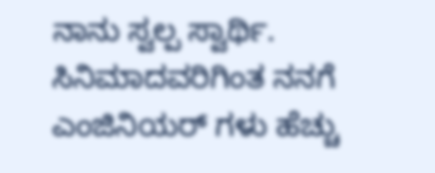ನಾನು ಸ್ವಲ್ಪ ಸ್ವಾರ್ಥಿ. ಸಿನಿಮಾದವರಿಗಿಂತ ನನಗೆ ಎಂಜಿನಿಯರ್ ಗಳು ಹೆಚ್ಚು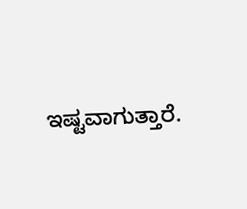ಇಷ್ಟವಾಗುತ್ತಾರೆ.